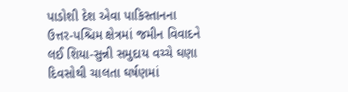પાડોશી દેશ એવા પાકિસ્તાનના ઉત્તર-પશ્ચિમ ક્ષેત્રમાં જમીન વિવાદને લઈ શિયા-સુન્ની સમુદાય વચ્ચે ઘણા દિવસોથી ચાલતા ઘર્ષણમાં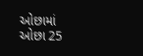ઓછામાં ઓછા 25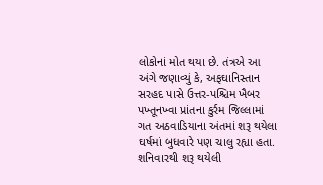લોકોનાં મોત થયા છે. તંત્રએ આ અંગે જણાવ્યું કે, અફઘાનિસ્તાન સરહદ પાસે ઉત્તર-પશ્ચિમ ખૈબર પખ્તૂનખ્વા પ્રાંતના કુર્રમ જિલ્લામાં ગત અઠવાડિયાના અંતમાં શરૂ થયેલા ઘર્ષમાં બુધવારે પણ ચાલુ રહ્યા હતા. શનિવારથી શરૂ થયેલી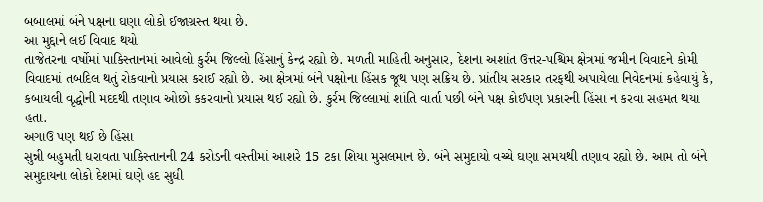બબાલમાં બંને પક્ષના ઘણા લોકો ઈજાગ્રસ્ત થયા છે.
આ મુદ્દાને લઈ વિવાદ થયો
તાજેતરના વર્ષોમાં પાકિસ્તાનમાં આવેલો કુર્રમ જિલ્લો હિંસાનું કેન્દ્ર રહ્યો છે. મળતી માહિતી અનુસાર, દેશના અશાંત ઉત્તર-પશ્ચિમ ક્ષેત્રમાં જમીન વિવાદને કોમી વિવાદમાં તબદિલ થતું રોકવાનો પ્રયાસ કરાઈ રહ્યો છે. આ ક્ષેત્રમાં બંને પક્ષોના હિંસક જૂથ પણ સક્રિય છે. પ્રાંતીય સરકાર તરફથી અપાયેલા નિવેદનમાં કહેવાયું કે, કબાયલી વૃદ્ધોની મદદથી તણાવ ઓછો કકરવાનો પ્રયાસ થઈ રહ્યો છે. કુર્રમ જિલ્લામાં શાંતિ વાર્તા પછી બંને પક્ષ કોઈપણ પ્રકારની હિંસા ન કરવા સહમત થયા હતા.
અગાઉ પણ થઈ છે હિંસા
સુન્ની બહુમતી ધરાવતા પાકિસ્તાનની 24 કરોડની વસ્તીમાં આશરે 15 ટકા શિયા મુસલમાન છે. બંને સમુદાયો વચ્ચે ઘણા સમયથી તણાવ રહ્યો છે. આમ તો બંને સમુદાયના લોકો દેશમાં ઘણે હદ સુધી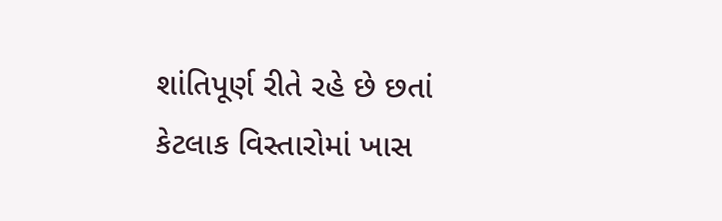શાંતિપૂર્ણ રીતે રહે છે છતાં કેટલાક વિસ્તારોમાં ખાસ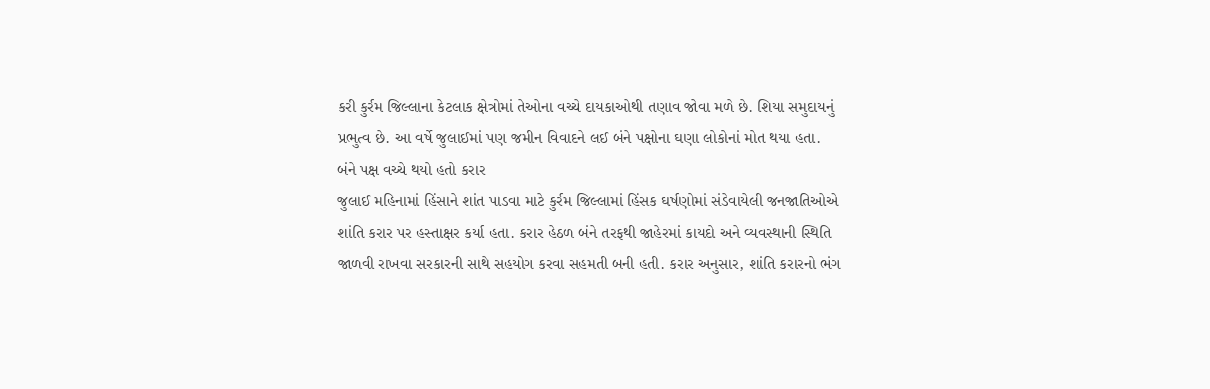કરી કુર્રમ જિલ્લાના કેટલાક ક્ષેત્રોમાં તેઓના વચ્ચે દાયકાઓથી તણાવ જોવા મળે છે. શિયા સમુદાયનું પ્રભુત્વ છે. આ વર્ષે જુલાઈમાં પણ જમીન વિવાદને લઈ બંને પક્ષોના ઘણા લોકોનાં મોત થયા હતા.
બંને પક્ષ વચ્ચે થયો હતો કરાર
જુલાઈ મહિનામાં હિંસાને શાંત પાડવા માટે કુર્રમ જિલ્લામાં હિંસક ઘર્ષણોમાં સંડેવાયેલી જનજાતિઓએ શાંતિ કરાર પર હસ્તાક્ષર કર્યા હતા. કરાર હેઠળ બંને તરફથી જાહેરમાં કાયદો અને વ્યવસ્થાની સ્થિતિ જાળવી રાખવા સરકારની સાથે સહયોગ કરવા સહમતી બની હતી. કરાર અનુસાર, શાંતિ કરારનો ભંગ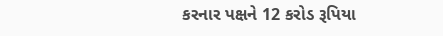કરનાર પક્ષને 12 કરોડ રૂપિયા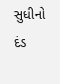સુધીનો દંડ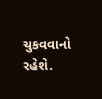ચુકવવાનો રહેશે.